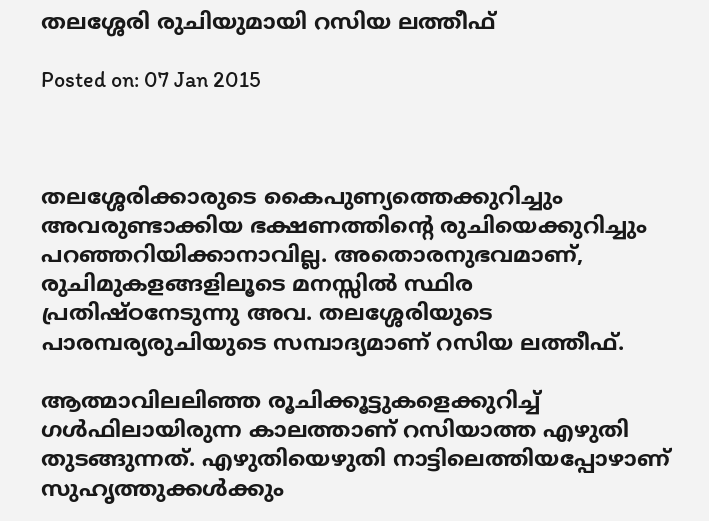തലശ്ശേരി രുചിയുമായി റസിയ ലത്തീഫ്

Posted on: 07 Jan 2015



തലശ്ശേരിക്കാരുടെ കൈപുണ്യത്തെക്കുറിച്ചും അവരുണ്ടാക്കിയ ഭക്ഷണത്തിന്റെ രുചിയെക്കുറിച്ചും പറഞ്ഞറിയിക്കാനാവില്ല. അതൊരനുഭവമാണ്, രുചിമുകളങ്ങളിലൂടെ മനസ്സില്‍ സ്ഥിര പ്രതിഷ്ഠനേടുന്നു അവ. തലശ്ശേരിയുടെ പാരമ്പര്യരുചിയുടെ സമ്പാദ്യമാണ് റസിയ ലത്തീഫ്.

ആത്മാവിലലിഞ്ഞ രൂചിക്കൂട്ടുകളെക്കുറിച്ച് ഗള്‍ഫിലായിരുന്ന കാലത്താണ് റസിയാത്ത എഴുതി തുടങ്ങുന്നത്. എഴുതിയെഴുതി നാട്ടിലെത്തിയപ്പോഴാണ് സുഹൃത്തുക്കള്‍ക്കും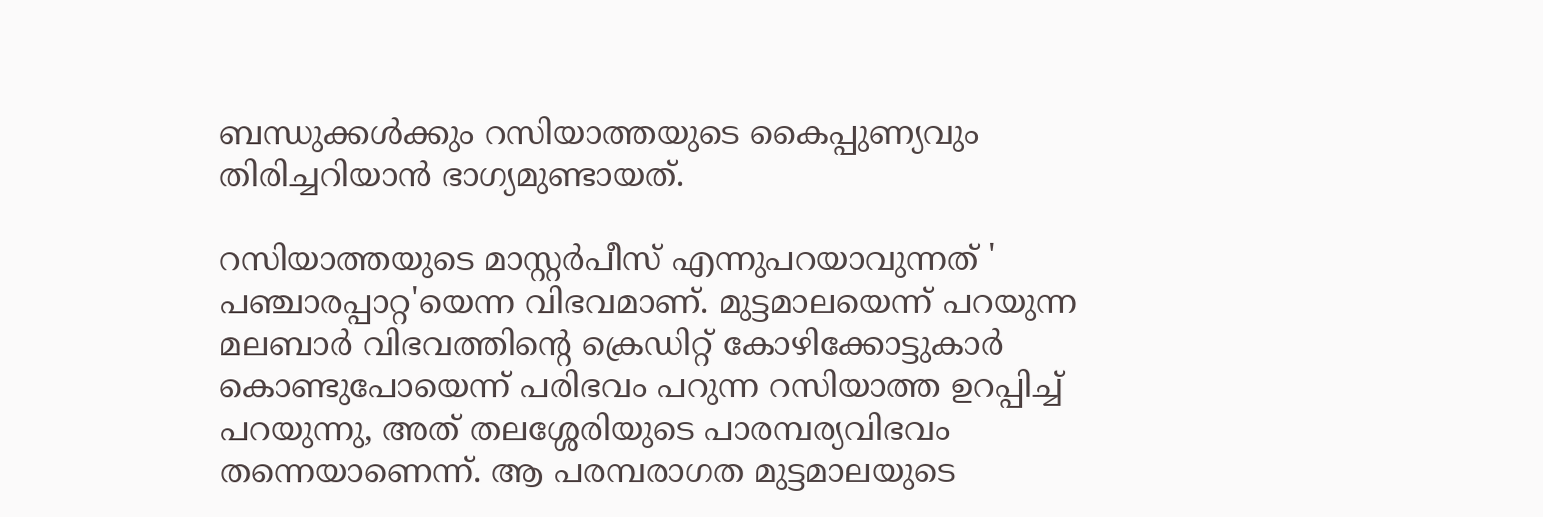ബന്ധുക്കള്‍ക്കും റസിയാത്തയുടെ കൈപ്പുണ്യവും തിരിച്ചറിയാന്‍ ഭാഗ്യമുണ്ടായത്.

റസിയാത്തയുടെ മാസ്റ്റര്‍പീസ് എന്നുപറയാവുന്നത് ' പഞ്ചാരപ്പാറ്റ'യെന്ന വിഭവമാണ്. മുട്ടമാലയെന്ന് പറയുന്ന മലബാര്‍ വിഭവത്തിന്റെ ക്രെഡിറ്റ് കോഴിക്കോട്ടുകാര്‍ കൊണ്ടുപോയെന്ന് പരിഭവം പറുന്ന റസിയാത്ത ഉറപ്പിച്ച് പറയുന്നു, അത് തലശ്ശേരിയുടെ പാരമ്പര്യവിഭവം തന്നെയാണെന്ന്. ആ പരമ്പരാഗത മുട്ടമാലയുടെ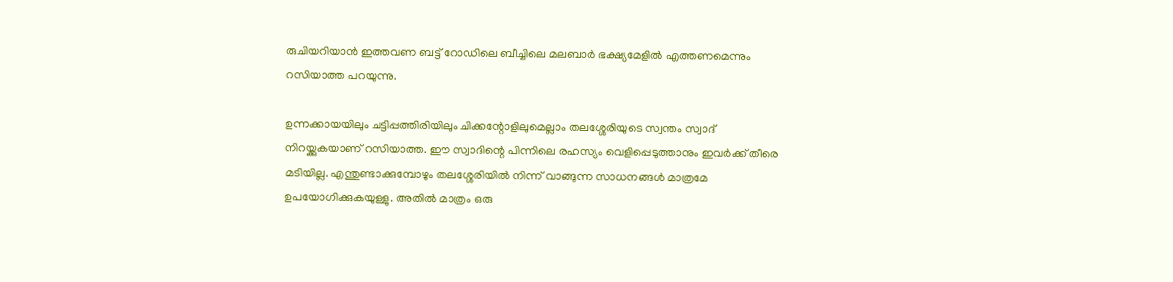രുചിയറിയാന്‍ ഇത്തവണ ബട്ട് റോഡിലെ ബീച്ചിലെ മലബാര്‍ ഭക്ഷ്യമേളില്‍ എത്തണമെന്നും റസിയാത്ത പറയുന്നു.

ഉന്നക്കായയിലും ചട്ടിപ്പത്തിരിയിലും ചിക്കന്റോളിലുമെല്ലാം തലശ്ശേരിയുടെ സ്വന്തം സ്വാദ് നിറയ്ക്കുകയാണ് റസിയാത്ത. ഈ സ്വാദിന്റെ പിന്നിലെ രഹസ്യം വെളിപ്പെടുത്താനും ഇവര്‍ക്ക് തീരെ മടിയില്ല. എന്തുണ്ടാക്കുമ്പോഴും തലശ്ശേരിയില്‍ നിന്ന് വാങ്ങുന്ന സാധനങ്ങള്‍ മാത്രമേ ഉപയോഗിക്കുകയുള്ളു. അതില്‍ മാത്രം ഒരു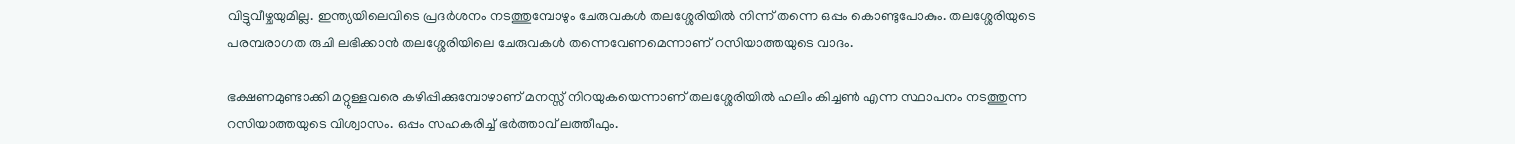വിട്ടുവീഴ്ചയുമില്ല. ഇന്ത്യയിലെവിടെ പ്രദര്‍ശനം നടത്തുമ്പോഴും ചേരുവകള്‍ തലശ്ശേരിയില്‍ നിന്ന് തന്നെ ഒപ്പം കൊണ്ടുപോകും. തലശ്ശേരിയുടെ പരമ്പരാഗത രുചി ലഭിക്കാന്‍ തലശ്ശേരിയിലെ ചേരുവകള്‍ തന്നെവേണമെന്നാണ് റസിയാത്തയുടെ വാദം.

ഭക്ഷണമുണ്ടാക്കി മറ്റുള്ളവരെ കഴിപ്പിക്കുമ്പോഴാണ് മനസ്സ് നിറയുകയെന്നാണ് തലശ്ശേരിയില്‍ ഹലിം കിച്ചണ്‍ എന്ന സ്ഥാപനം നടത്തുന്ന റസിയാത്തയുടെ വിശ്വാസം. ഒപ്പം സഹകരിച്ച് ഭര്‍ത്താവ് ലത്തീഫും.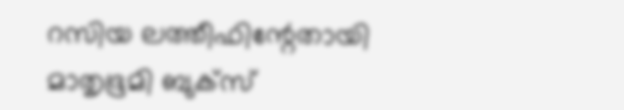റസിയ ലത്തീഫിന്റേതായി മാതൃഭൂമി ബുക്‌സ്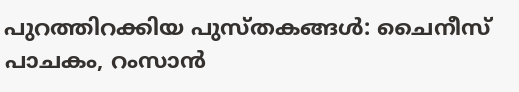പുറത്തിറക്കിയ പുസ്തകങ്ങള്‍: ചൈനീസ് പാചകം, റംസാന്‍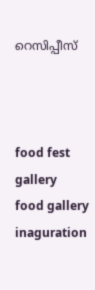റെസിപ്പീസ്



food fest gallery
food gallery inaguration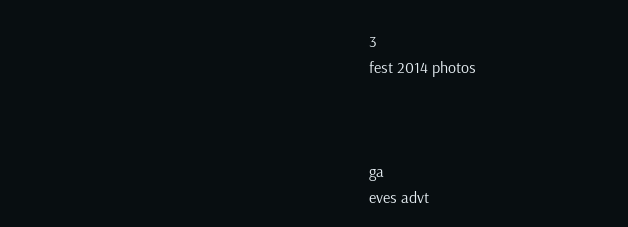3
fest 2014 photos



ga
eves advt